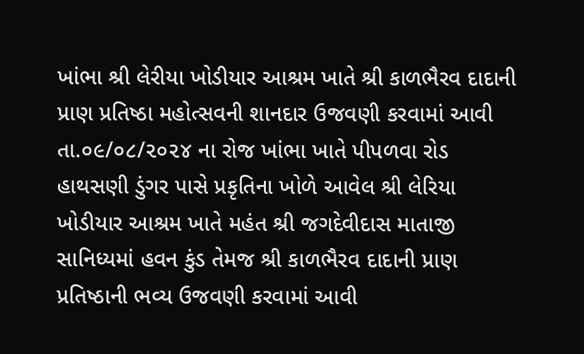ખાંભા શ્રી લેરીયા ખોડીયાર આશ્રમ ખાતે શ્રી કાળભૈરવ દાદાની પ્રાણ પ્રતિષ્ઠા મહોત્સવની શાનદાર ઉજવણી કરવામાં આવી તા.૦૯/૦૮/૨૦૨૪ ના રોજ ખાંભા ખાતે પીપળવા રોડ હાથસણી ડુંગર પાસે પ્રકૃતિના ખોળે આવેલ શ્રી લેરિયા ખોડીયાર આશ્રમ ખાતે મહંત શ્રી જગદેવીદાસ માતાજી સાનિધ્યમાં હવન કુંડ તેમજ શ્રી કાળભૈરવ દાદાની પ્રાણ પ્રતિષ્ઠાની ભવ્ય ઉજવણી કરવામાં આવી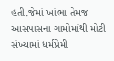હતી.જેમાં ખાંભા તેમજ આસપાસના ગામોમાંથી મોટી સંખ્યામાં ધર્મપ્રેમી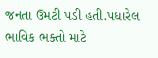જનતા ઉમટી પડી હતી.પધારેલ ભાવિક ભક્તો માટે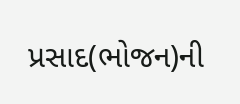પ્રસાદ(ભોજન)ની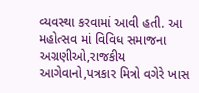વ્યવસ્થા કરવામાં આવી હતી. આ મહોત્સવ માં વિવિધ સમાજના અગ્રણીઓ,રાજકીય આગેવાનો,પત્રકાર મિત્રો વગેરે ખાસ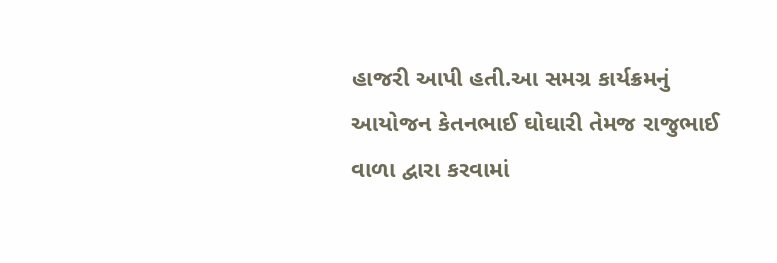હાજરી આપી હતી.આ સમગ્ર કાર્યક્રમનું આયોજન કેતનભાઈ ઘોઘારી તેમજ રાજુભાઈ વાળા દ્વારા કરવામાં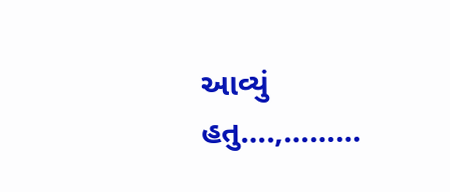આવ્યું હતુ….,………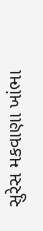સુરેસ મકવાણા ખાંભા